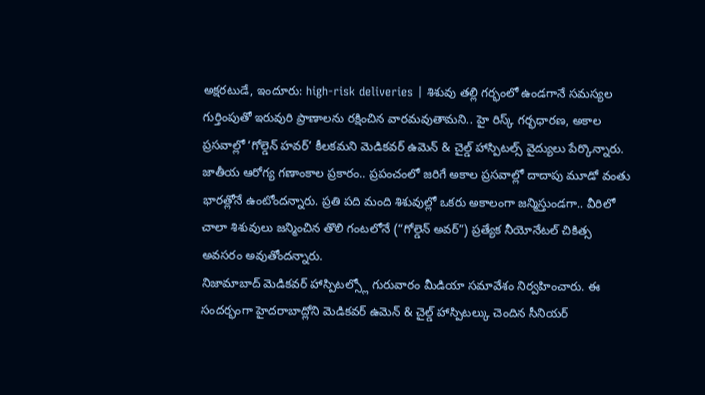అక్షరటుడే, ఇందూరు: high-risk deliveries | శిశువు తల్లి గర్భంలో ఉండగానే సమస్యల గుర్తింపుతో ఇరువురి ప్రాణాలను రక్షించిన వారమవుతామని.. హై రిస్క్ గర్భధారణ, అకాల ప్రసవాల్లో ‘గోల్డెన్ హవర్’ కీలకమని మెడికవర్ ఉమెన్ & చైల్డ్ హాస్పిటల్స్ వైద్యులు పేర్కొన్నారు.
జాతీయ ఆరోగ్య గణాంకాల ప్రకారం.. ప్రపంచంలో జరిగే అకాల ప్రసవాల్లో దాదాపు మూడో వంతు భారత్లోనే ఉంటోందన్నారు. ప్రతి పది మంది శిశువుల్లో ఒకరు అకాలంగా జన్మిస్తుండగా.. వీరిలో చాలా శిశువులు జన్మించిన తొలి గంటలోనే (“గోల్డెన్ అవర్”) ప్రత్యేక నీయోనేటల్ చికిత్స అవసరం అవుతోందన్నారు.
నిజామాబాద్ మెడికవర్ హాస్పిటల్స్లో గురువారం మీడియా సమావేశం నిర్వహించారు. ఈ సందర్భంగా హైదరాబాద్లోని మెడికవర్ ఉమెన్ & చైల్డ్ హాస్పిటల్కు చెందిన సీనియర్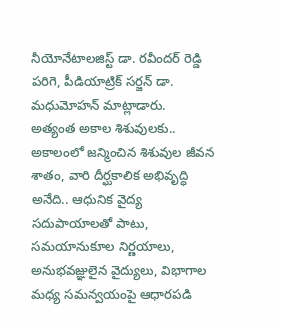నీయోనేటాలజిస్ట్ డా. రవీందర్ రెడ్డి పరిగె, పీడియాట్రిక్ సర్జన్ డా. మధుమోహన్ మాట్లాడారు.
అత్యంత అకాల శిశువులకు..
అకాలంలో జన్మించిన శిశువుల జీవన శాతం, వారి దీర్ఘకాలిక అభివృద్ధి అనేది.. ఆధునిక వైద్య సదుపాయాలతో పాటు, సమయానుకూల నిర్ణయాలు, అనుభవజ్ఞులైన వైద్యులు, విభాగాల మధ్య సమన్వయంపై ఆధారపడి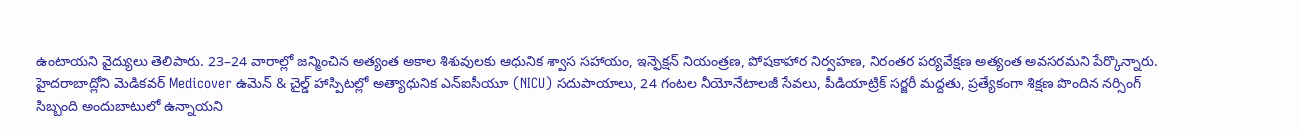ఉంటాయని వైద్యులు తెలిపారు. 23–24 వారాల్లో జన్మించిన అత్యంత అకాల శిశువులకు ఆధునిక శ్వాస సహాయం, ఇన్ఫెక్షన్ నియంత్రణ, పోషకాహార నిర్వహణ, నిరంతర పర్యవేక్షణ అత్యంత అవసరమని పేర్కొన్నారు.
హైదరాబాద్లోని మెడికవర్ Medicover ఉమెన్ & చైల్డ్ హాస్పిటల్లో అత్యాధునిక ఎన్ఐసీయూ (NICU) సదుపాయాలు, 24 గంటల నీయోనేటాలజీ సేవలు, పీడియాట్రిక్ సర్జరీ మద్దతు, ప్రత్యేకంగా శిక్షణ పొందిన నర్సింగ్ సిబ్బంది అందుబాటులో ఉన్నాయని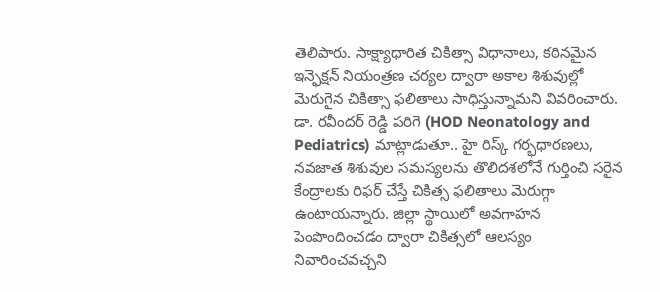తెలిపారు. సాక్ష్యాధారిత చికిత్సా విధానాలు, కఠినమైన ఇన్ఫెక్షన్ నియంత్రణ చర్యల ద్వారా అకాల శిశువుల్లో మెరుగైన చికిత్సా ఫలితాలు సాధిస్తున్నామని వివరించారు.
డా. రవీందర్ రెడ్డి పరిగె (HOD Neonatology and Pediatrics) మాట్లాడుతూ.. హై రిస్క్ గర్భధారణలు, నవజాత శిశువుల సమస్యలను తొలిదశలోనే గుర్తించి సరైన కేంద్రాలకు రిఫర్ చేస్తే చికిత్స ఫలితాలు మెరుగ్గా ఉంటాయన్నారు. జిల్లా స్థాయిలో అవగాహన పెంపొందించడం ద్వారా చికిత్సలో ఆలస్యం నివారించవచ్చని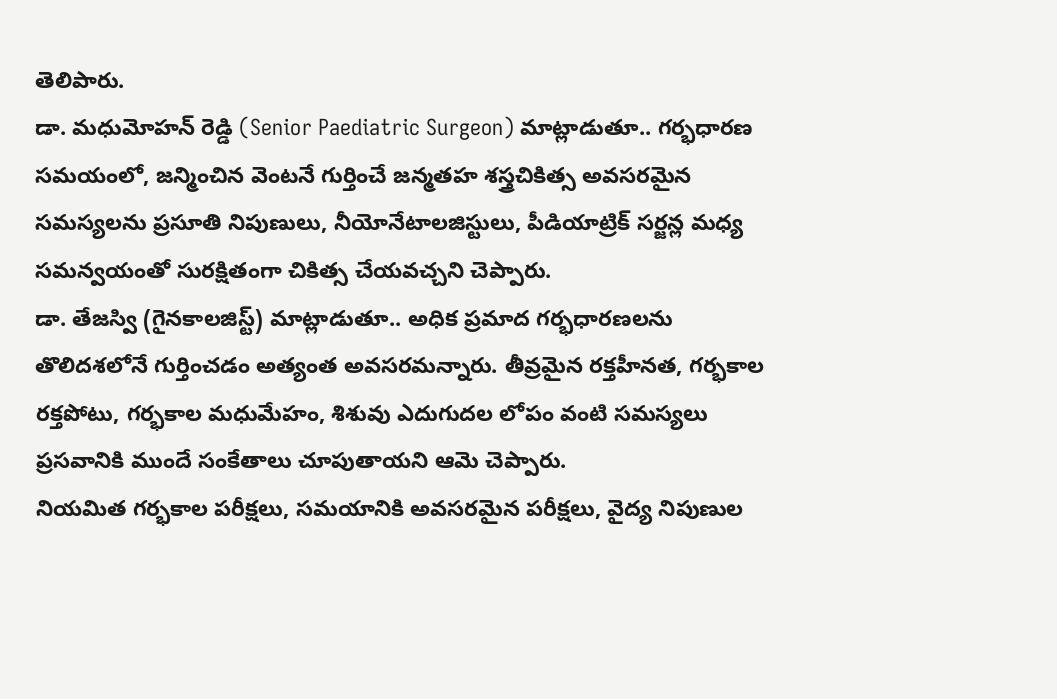తెలిపారు.
డా. మధుమోహన్ రెడ్డి (Senior Paediatric Surgeon) మాట్లాడుతూ.. గర్భధారణ సమయంలో, జన్మించిన వెంటనే గుర్తించే జన్మతహ శస్త్రచికిత్స అవసరమైన సమస్యలను ప్రసూతి నిపుణులు, నీయోనేటాలజిస్టులు, పీడియాట్రిక్ సర్జన్ల మధ్య సమన్వయంతో సురక్షితంగా చికిత్స చేయవచ్చని చెప్పారు.
డా. తేజస్వి (గైనకాలజిస్ట్) మాట్లాడుతూ.. అధిక ప్రమాద గర్భధారణలను తొలిదశలోనే గుర్తించడం అత్యంత అవసరమన్నారు. తీవ్రమైన రక్తహీనత, గర్భకాల రక్తపోటు, గర్భకాల మధుమేహం, శిశువు ఎదుగుదల లోపం వంటి సమస్యలు ప్రసవానికి ముందే సంకేతాలు చూపుతాయని ఆమె చెప్పారు.
నియమిత గర్భకాల పరీక్షలు, సమయానికి అవసరమైన పరీక్షలు, వైద్య నిపుణుల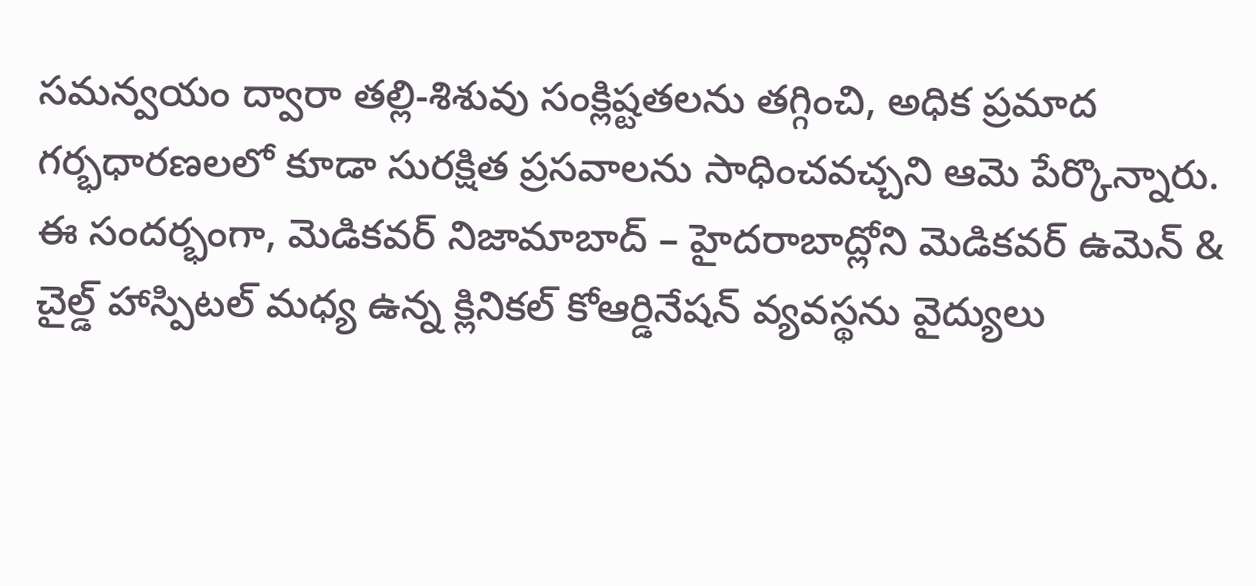సమన్వయం ద్వారా తల్లి-శిశువు సంక్లిష్టతలను తగ్గించి, అధిక ప్రమాద గర్భధారణలలో కూడా సురక్షిత ప్రసవాలను సాధించవచ్చని ఆమె పేర్కొన్నారు.
ఈ సందర్భంగా, మెడికవర్ నిజామాబాద్ – హైదరాబాద్లోని మెడికవర్ ఉమెన్ & చైల్డ్ హాస్పిటల్ మధ్య ఉన్న క్లినికల్ కోఆర్డినేషన్ వ్యవస్థను వైద్యులు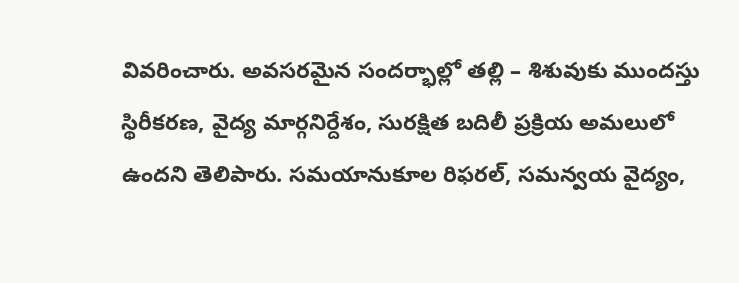వివరించారు. అవసరమైన సందర్భాల్లో తల్లి – శిశువుకు ముందస్తు స్థిరీకరణ, వైద్య మార్గనిర్దేశం, సురక్షిత బదిలీ ప్రక్రియ అమలులో ఉందని తెలిపారు. సమయానుకూల రిఫరల్, సమన్వయ వైద్యం,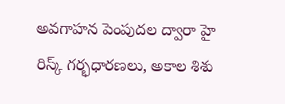అవగాహన పెంపుదల ద్వారా హై రిస్క్ గర్భధారణలు, అకాల శిశు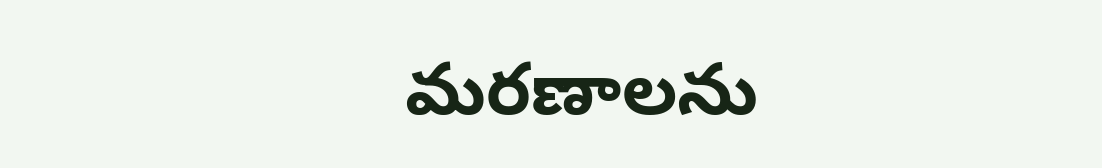మరణాలను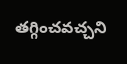తగ్గించవచ్చని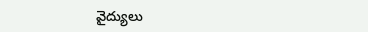వైద్యులు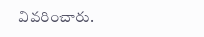వివరించారు.